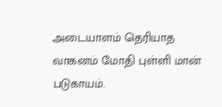அடையாளம் தெரியாத வாகனம் மோதி புள்ளி மான் படுகாயம்.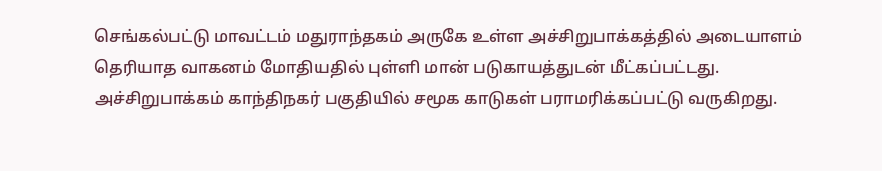செங்கல்பட்டு மாவட்டம் மதுராந்தகம் அருகே உள்ள அச்சிறுபாக்கத்தில் அடையாளம் தெரியாத வாகனம் மோதியதில் புள்ளி மான் படுகாயத்துடன் மீட்கப்பட்டது.
அச்சிறுபாக்கம் காந்திநகர் பகுதியில் சமூக காடுகள் பராமரிக்கப்பட்டு வருகிறது.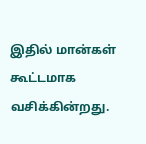இதில் மான்கள் கூட்டமாக வசிக்கின்றது.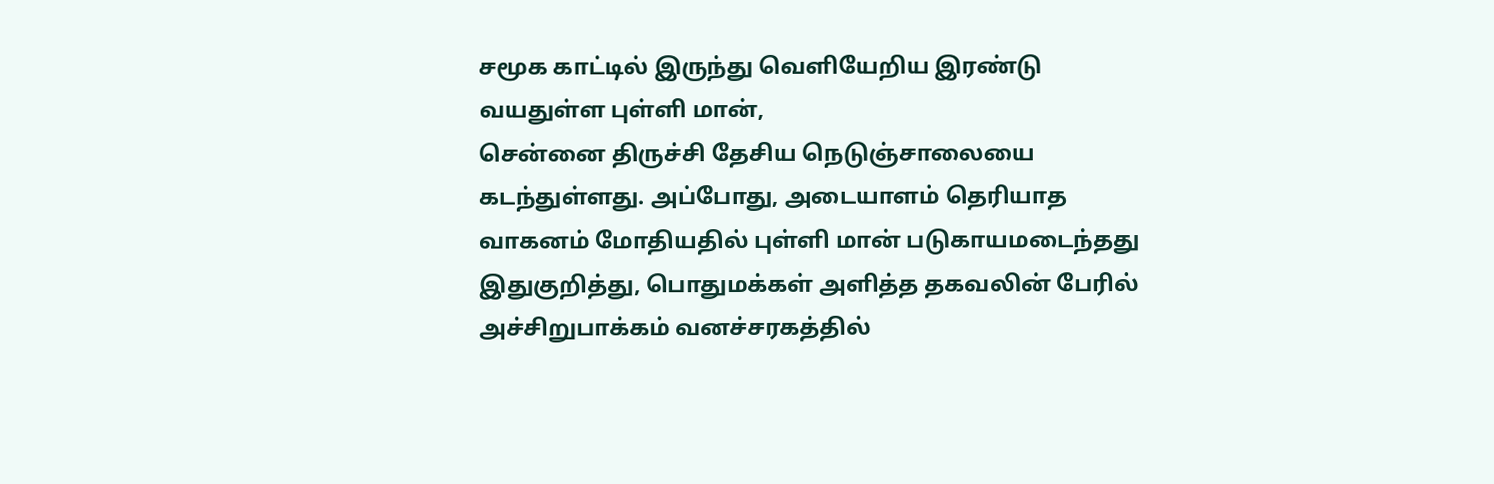சமூக காட்டில் இருந்து வெளியேறிய இரண்டு வயதுள்ள புள்ளி மான்,
சென்னை திருச்சி தேசிய நெடுஞ்சாலையை கடந்துள்ளது. அப்போது, அடையாளம் தெரியாத வாகனம் மோதியதில் புள்ளி மான் படுகாயமடைந்தது இதுகுறித்து, பொதுமக்கள் அளித்த தகவலின் பேரில் அச்சிறுபாக்கம் வனச்சரகத்தில்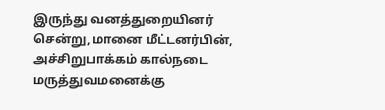இருந்து வனத்துறையினர் சென்று,மானை மீட்டனர்பின், அச்சிறுபாக்கம் கால்நடை மருத்துவமனைக்கு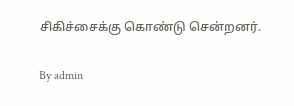சிகிச்சைக்கு கொண்டு சென்றனர்.

By admin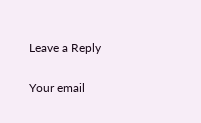Leave a Reply

Your email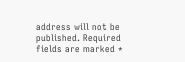address will not be published. Required fields are marked *